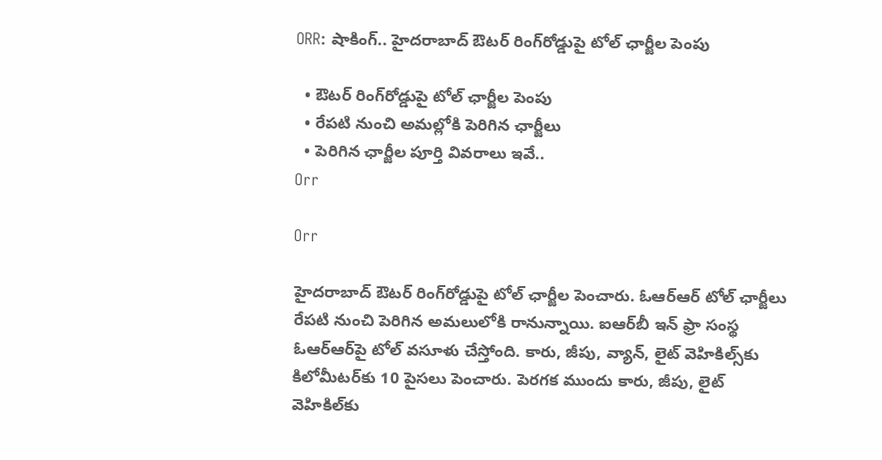ORR: షాకింగ్.. హైదరాబాద్‌ ఔటర్‌ రింగ్‌రోడ్డుపై టోల్‌ ఛార్జీల పెంపు

  • ఔటర్‌ రింగ్‌రోడ్డుపై టోల్‌ ఛార్జీల పెంపు
  • రేపటి నుంచి అమల్లోకి పెరిగిన ఛార్జీలు
  • పెరిగిన ఛార్జీల పూర్తి వివరాలు ఇవే..
Orr

Orr

హైదరాబాద్‌ ఔటర్‌ రింగ్‌రోడ్డుపై టోల్‌ ఛార్జీల పెంచారు. ఓఆర్‌ఆర్‌ టోల్‌ ఛార్జీలు రేపటి నుంచి పెరిగిన అమలులోకి రానున్నాయి. ఐఆర్‌బీ ఇన్ ఫ్రా సంస్థ ఓఆర్‌ఆర్‌పై టోల్‌ వసూళు చేస్తోంది. కారు, జీపు, వ్యాన్‌, లైట్‌ వెహికిల్స్‌కు కిలోమీటర్‌కు 10 పైసలు పెంచారు. పెరగక ముందు కారు, జీపు, లైట్‌ వెహికిల్‌కు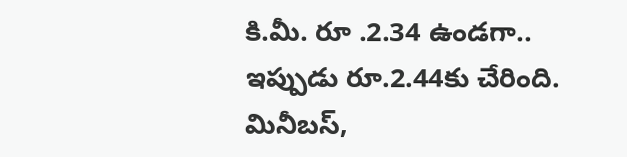కి.మీ. రూ .2.34 ఉండగా.. ఇప్పుడు రూ.2.44కు చేరింది. మినీబస్‌,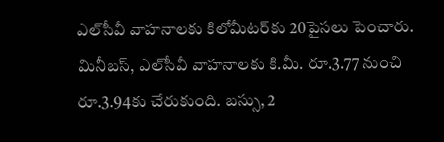ఎల్‌సీవీ వాహనాలకు కిలోమీటర్‌కు 20పైసలు పెంచారు. మినీబస్‌, ఎల్‌సీవీ వాహనాలకు కి.మీ. రూ.3.77 నుంచి రూ.3.94కు చేరుకుంది. బస్సు, 2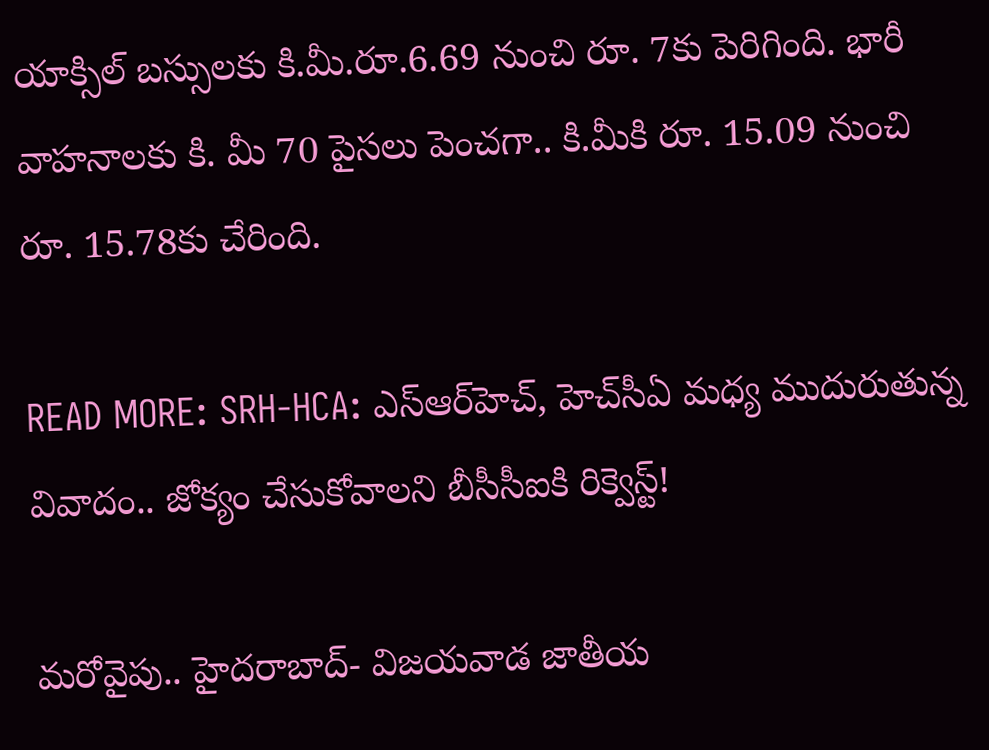యాక్సిల్‌ బస్సులకు కి.మీ.రూ.6.69 నుంచి రూ. 7కు పెరిగింది. భారీ వాహనాలకు కి. మీ 70 పైసలు పెంచగా.. కి.మీకి రూ. 15.09 నుంచి రూ. 15.78కు చేరింది.

READ MORE: SRH-HCA: ఎస్‌ఆర్‌హెచ్‌, హెచ్‌సీఏ మధ్య ముదురుతున్న వివాదం.. జోక్యం చేసుకోవాలని బీసీసీఐకి రిక్వెస్ట్‌!

మరోవైపు.. హైదరాబాద్‌- విజయవాడ జాతీయ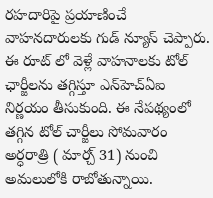రహదారిపై ప్రయాణించే వాహనదారులకు గుడ్ న్యూస్ చెప్పారు. ఈ రూట్ లో వెళ్లే వాహనాలకు టోల్‌ ఛార్జీలను తగ్గిస్తూ ఎన్‌హెచ్‌ఏఐ నిర్ణయం తీసుకుంది. ఈ నేపథ్యంలో తగ్గిన టోల్‌ చార్జీలు సోమవారం అర్ధరాత్రి ( మార్చ్ 31) నుంచి అమలులోకి రాబోతున్నాయి.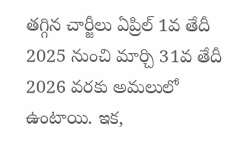తగ్గిన చార్జీలు ఏప్రిల్‌ 1వ తేదీ 2025 నుంచి మార్చి 31వ తేదీ 2026 వరకు అమలులో ఉంటాయి. ఇక,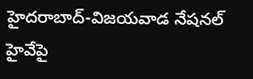హైదరాబాద్‌-విజయవాడ నేషనల్ హైవేపై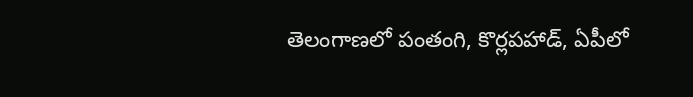తెలంగాణలో పంతంగి, కొర్లపహాడ్, ఏపీలో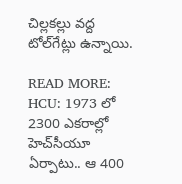చిల్లకల్లు వద్ద టోల్‌గేట్లు ఉన్నాయి.

READ MORE: HCU: 1973 లో 2300 ఎకరాల్లో హెచ్‌సీయూ ఏర్పాటు.. ఆ 400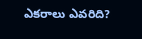ఎకరాలు ఎవరిది?